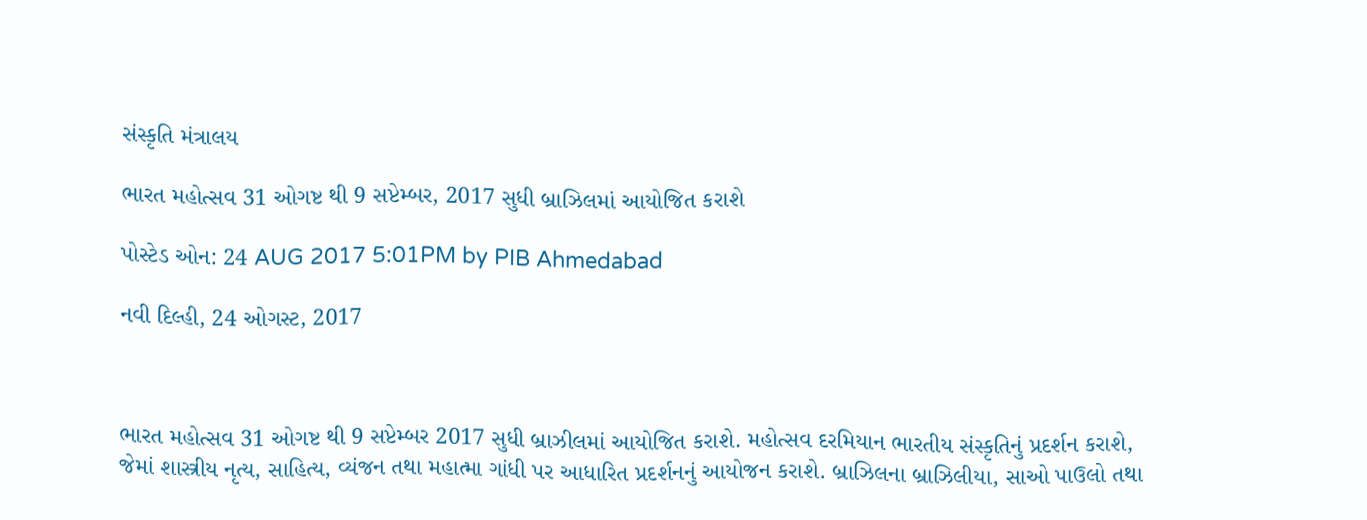સંસ્કૃતિ મંત્રાલય

ભારત મહોત્સવ 31 ઓગષ્ટ થી 9 સપ્ટેમ્બર, 2017 સુધી બ્રાઝિલમાં આયોજિત કરાશે

પોસ્ટેડ ઓન: 24 AUG 2017 5:01PM by PIB Ahmedabad

નવી દિલ્હી, 24 ઓગસ્ટ, 2017



ભારત મહોત્સવ 31 ઓગષ્ટ થી 9 સપ્ટેમ્બર 2017 સુધી બ્રાઝીલમાં આયોજિત કરાશે. મહોત્સવ દરમિયાન ભારતીય સંસ્કૃતિનું પ્રદર્શન કરાશે, જેમાં શાસ્ત્રીય નૃત્ય, સાહિત્ય, વ્યંજન તથા મહાત્મા ગાંધી પર આધારિત પ્રદર્શનનું આયોજન કરાશે. બ્રાઝિલના બ્રાઝિલીયા, સાઓ પાઉલો તથા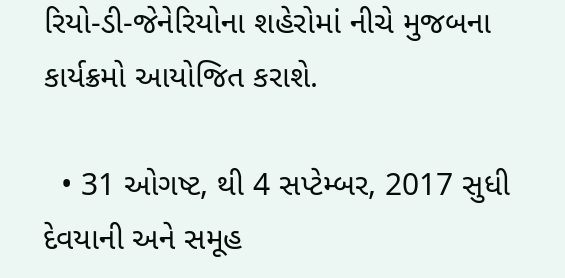રિયો-ડી-જેનેરિયોના શહેરોમાં નીચે મુજબના કાર્યક્રમો આયોજિત કરાશે.

  • 31 ઓગષ્ટ, થી 4 સપ્ટેમ્બર, 2017 સુધી દેવયાની અને સમૂહ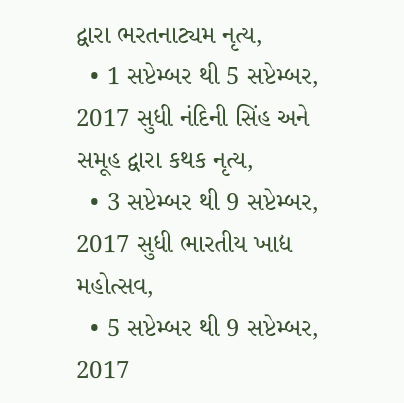દ્વારા ભરતનાટ્યમ નૃત્ય,
  • 1 સપ્ટેમ્બર થી 5 સપ્ટેમ્બર, 2017 સુધી નંદિની સિંહ અને સમૂહ દ્વારા કથક નૃત્ય,
  • 3 સપ્ટેમ્બર થી 9 સપ્ટેમ્બર, 2017 સુધી ભારતીય ખાદ્ય મહોત્સવ,
  • 5 સપ્ટેમ્બર થી 9 સપ્ટેમ્બર, 2017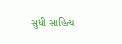સુધી સાહિત્ય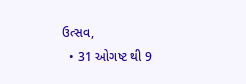ઉત્સવ,
  • 31 ઓગષ્ટ થી 9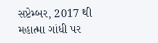સપ્ટેમ્બર, 2017 થી મહાત્મા ગાંધી પર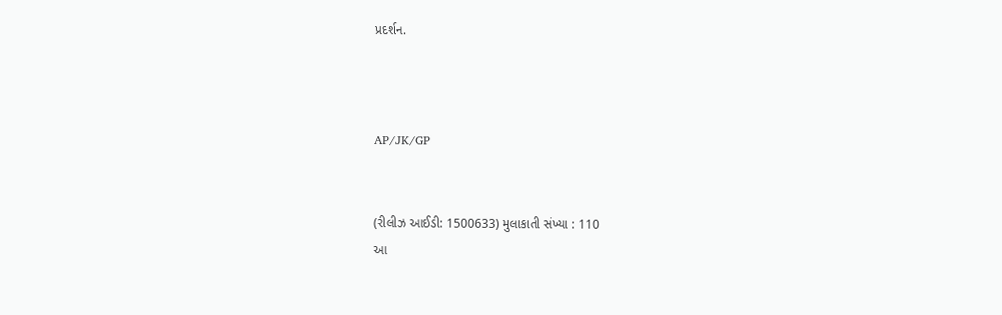પ્રદર્શન.



AP/JK/GP


(રીલીઝ આઈડી: 1500633) મુલાકાતી સંખ્યા : 110
આ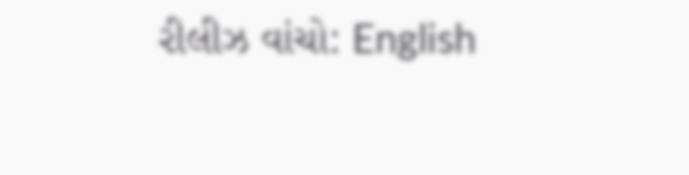રીલીઝ વાંચો: English